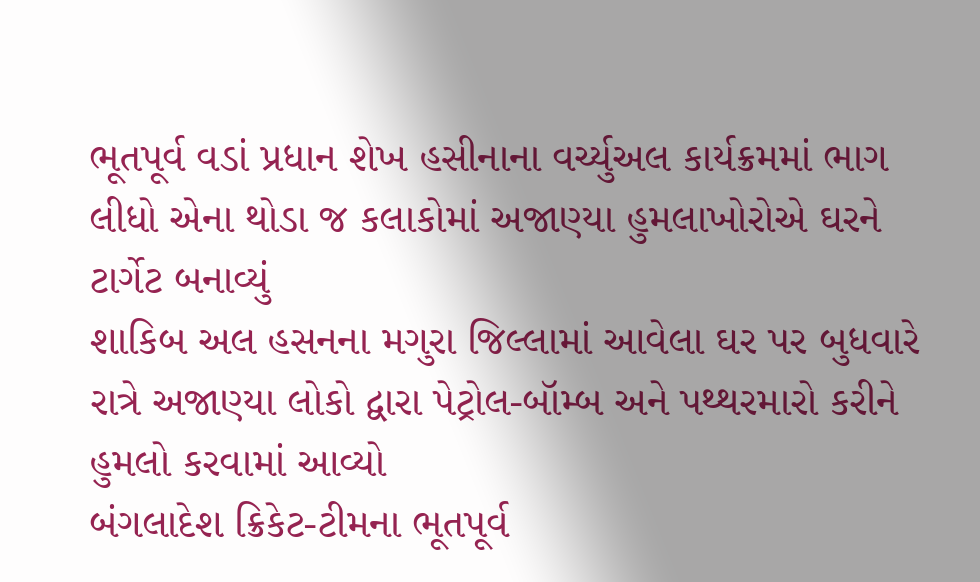ભૂતપૂર્વ વડાં પ્રધાન શેખ હસીનાના વર્ચ્યુઅલ કાર્યક્રમમાં ભાગ લીધો એના થોડા જ કલાકોમાં અજાણ્યા હુમલાખોરોએ ઘરને ટાર્ગેટ બનાવ્યું
શાકિબ અલ હસનના મગુરા જિલ્લામાં આવેલા ઘર પર બુધવારે રાત્રે અજાણ્યા લોકો દ્વારા પેટ્રોલ-બૉમ્બ અને પથ્થરમારો કરીને હુમલો કરવામાં આવ્યો
બંગલાદેશ ક્રિકેટ-ટીમના ભૂતપૂર્વ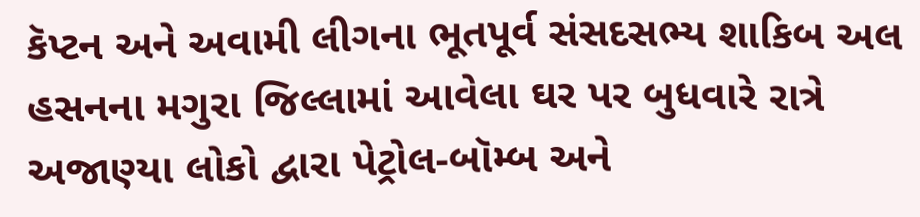કૅપ્ટન અને અવામી લીગના ભૂતપૂર્વ સંસદસભ્ય શાકિબ અલ હસનના મગુરા જિલ્લામાં આવેલા ઘર પર બુધવારે રાત્રે અજાણ્યા લોકો દ્વારા પેટ્રોલ-બૉમ્બ અને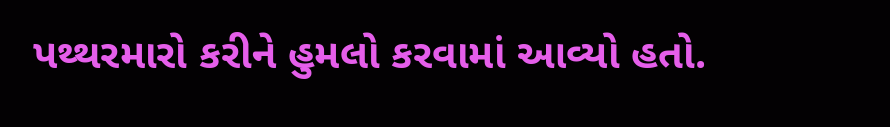પથ્થરમારો કરીને હુમલો કરવામાં આવ્યો હતો.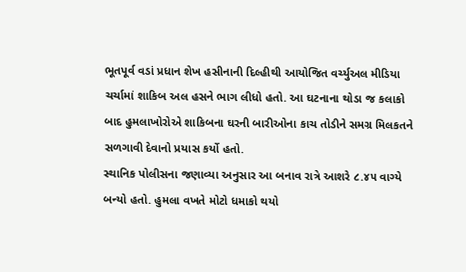ભૂતપૂર્વ વડાં પ્રધાન શેખ હસીનાની દિલ્હીથી આયોજિત વર્ચ્યુઅલ મીડિયા ચર્ચામાં શાકિબ અલ હસને ભાગ લીધો હતો. આ ઘટનાના થોડા જ કલાકો બાદ હુમલાખોરોએ શાકિબના ઘરની બારીઓના કાચ તોડીને સમગ્ર મિલકતને સળગાવી દેવાનો પ્રયાસ કર્યો હતો.
સ્થાનિક પોલીસના જણાવ્યા અનુસાર આ બનાવ રાત્રે આશરે ૮.૪૫ વાગ્યે બન્યો હતો. હુમલા વખતે મોટો ધમાકો થયો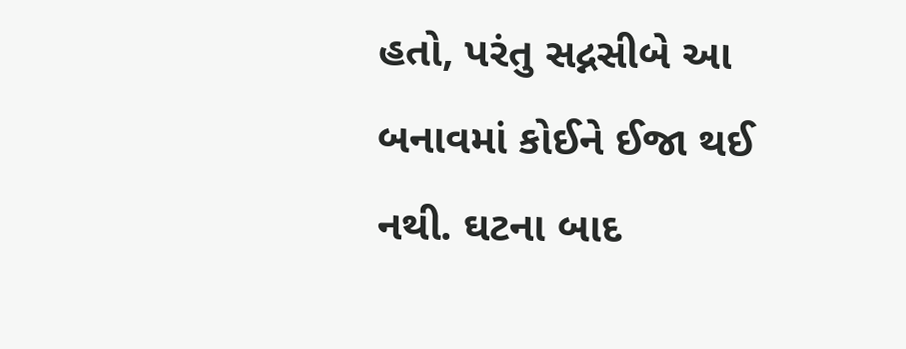હતો, પરંતુ સદ્નસીબે આ બનાવમાં કોઈને ઈજા થઈ નથી. ઘટના બાદ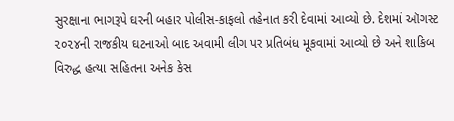સુરક્ષાના ભાગરૂપે ઘરની બહાર પોલીસ-કાફલો તહેનાત કરી દેવામાં આવ્યો છે. દેશમાં ઑગસ્ટ ૨૦૨૪ની રાજકીય ઘટનાઓ બાદ અવામી લીગ પર પ્રતિબંધ મૂકવામાં આવ્યો છે અને શાકિબ વિરુદ્ધ હત્યા સહિતના અનેક કેસ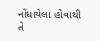નોંધાયેલા હોવાથી તે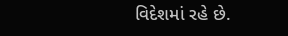વિદેશમાં રહે છે.